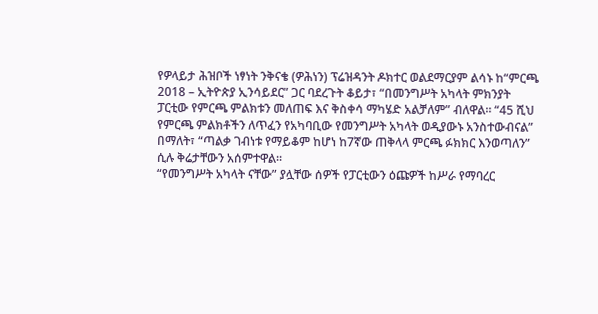የዎላይታ ሕዝቦች ነፃነት ንቅናቄ (ዎሕነን) ፕሬዝዳንት ዶክተር ወልደማርያም ልሳኑ ከ“ምርጫ 2018 – ኢትዮጵያ ኢንሳይደር” ጋር ባደረጉት ቆይታ፣ “በመንግሥት አካላት ምክንያት ፓርቲው የምርጫ ምልክቱን መለጠፍ እና ቅስቀሳ ማካሄድ አልቻለም” ብለዋል። “45 ሺህ የምርጫ ምልክቶችን ለጥፈን የአካባቢው የመንግሥት አካላት ወዲያውኑ አንስተውብናል” በማለት፣ “ጣልቃ ገብነቱ የማይቆም ከሆነ ከ7ኛው ጠቅላላ ምርጫ ፉክክር እንወጣለን” ሲሉ ቅሬታቸውን አሰምተዋል።
“የመንግሥት አካላት ናቸው” ያሏቸው ሰዎች የፓርቲውን ዕጩዎች ከሥራ የማባረር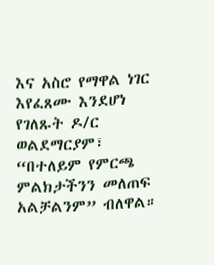እና አስሮ የማዋል ነገር እየፈጸሙ እንደሆነ የገለጹት ዶ/ር ወልደማርያም፣ “በተለይም የምርጫ ምልክታችንን መለጠፍ አልቻልንም” ብለዋል።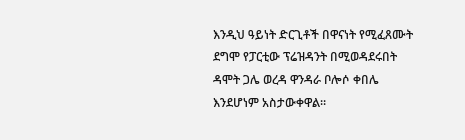እንዲህ ዓይነት ድርጊቶች በዋናነት የሚፈጸሙት ደግሞ የፓርቲው ፕሬዝዳንት በሚወዳደሩበት ዳሞት ጋሌ ወረዳ ዋንዳራ ቦሎሶ ቀበሌ እንደሆነም አስታውቀዋል።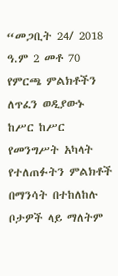“መጋቢት 24/ 2018 ዓ.ም 2 መቶ 70 የምርጫ ምልክቶችን ለጥፈን ወዲያውኑ ከሥር ከሥር የመንግሥት አካላት የተለጠፉትን ምልክቶች በማንሳት በተከለከሉ ቦታዎች ላይ ማለትም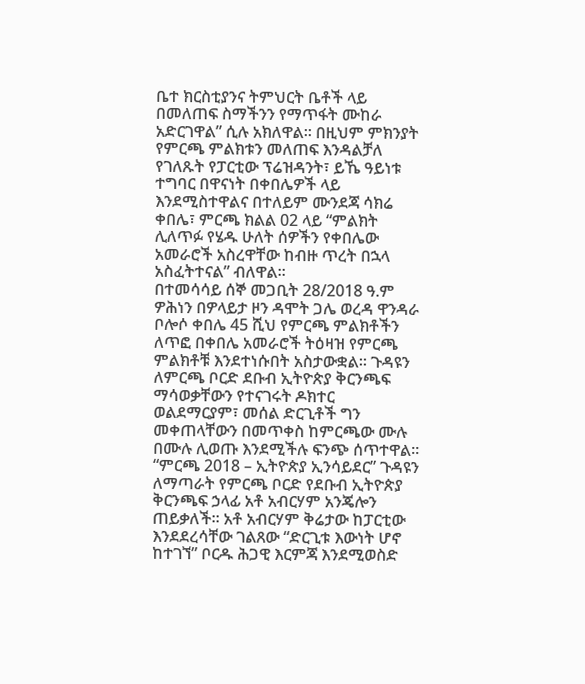ቤተ ክርስቲያንና ትምህርት ቤቶች ላይ በመለጠፍ ስማችንን የማጥፋት ሙከራ አድርገዋል” ሲሉ አክለዋል። በዚህም ምክንያት የምርጫ ምልክቱን መለጠፍ እንዳልቻለ የገለጹት የፓርቲው ፕሬዝዳንት፣ ይኼ ዓይነቱ ተግባር በዋናነት በቀበሌዎች ላይ እንደሚስተዋልና በተለይም ሙንደጃ ሳክሬ ቀበሌ፣ ምርጫ ክልል 02 ላይ “ምልክት ሊለጥፉ የሄዱ ሁለት ሰዎችን የቀበሌው አመራሮች አስረዋቸው ከብዙ ጥረት በኋላ አስፈትተናል” ብለዋል።
በተመሳሳይ ሰኞ መጋቢት 28/2018 ዓ.ም ዎሕነን በዎላይታ ዞን ዳሞት ጋሌ ወረዳ ዋንዳራ ቦሎሶ ቀበሌ 45 ሺህ የምርጫ ምልክቶችን ለጥፎ በቀበሌ አመራሮች ትዕዛዝ የምርጫ ምልክቶቹ እንደተነሱበት አስታውቋል። ጉዳዩን ለምርጫ ቦርድ ደቡብ ኢትዮጵያ ቅርንጫፍ ማሳወቃቸውን የተናገሩት ዶክተር ወልደማርያም፣ መሰል ድርጊቶች ግን መቀጠላቸውን በመጥቀስ ከምርጫው ሙሉ በሙሉ ሊወጡ እንደሚችሉ ፍንጭ ሰጥተዋል።
“ምርጫ 2018 – ኢትዮጵያ ኢንሳይደር” ጉዳዩን ለማጣራት የምርጫ ቦርድ የደቡብ ኢትዮጵያ ቅርንጫፍ ኃላፊ አቶ አብርሃም አንጄሎን ጠይቃለች። አቶ አብርሃም ቅሬታው ከፓርቲው እንደደረሳቸው ገልጸው “ድርጊቱ እውነት ሆኖ ከተገኘ” ቦርዱ ሕጋዊ እርምጃ እንደሚወስድ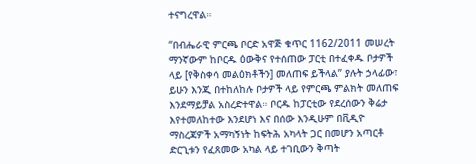ተናግረዋል።

“በብሔራዊ ምርጫ ቦርድ አዋጅ ቁጥር 1162/2011 መሠረት ማንኛውም ከቦርዱ ዕውቅና የተሰጠው ፓርቲ በተፈቀዱ ቦታዎች ላይ [የቅስቀሳ መልዕክቶችን] መለጠፍ ይችላል” ያሉት ኃላፊው፣ ይሁን እንጂ በተከለከሉ ቦታዎች ላይ የምርጫ ምልክት መለጠፍ እንደማይቻል አስረድተዋል። ቦርዱ ከፓርቲው የደረሰውን ቅሬታ እየተመለከተው እንደሆነ እና በሰው እንዲሁም በቪዲዮ ማስረጃዎች አማካኝነት ከፍትሕ አካላት ጋር በመሆን አጣርቶ ድርጊቱን የፈጸመው አካል ላይ ተገቢውን ቅጣት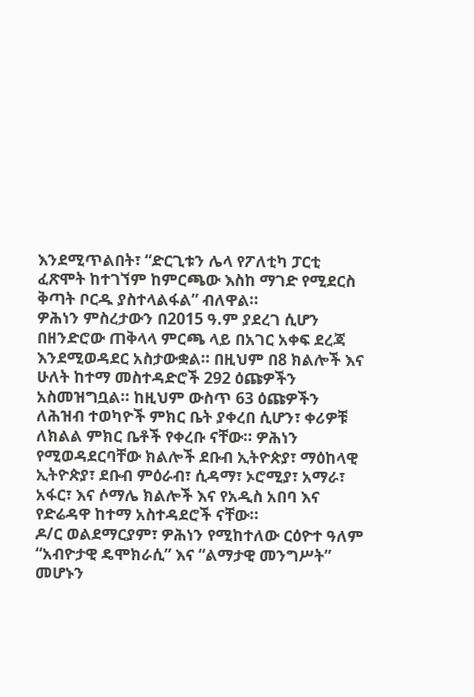እንደሚጥልበት፣ “ድርጊቱን ሌላ የፖለቲካ ፓርቲ ፈጽሞት ከተገኘም ከምርጫው እስከ ማገድ የሚደርስ ቅጣት ቦርዱ ያስተላልፋል” ብለዋል።
ዎሕነን ምስረታውን በ2015 ዓ.ም ያደረገ ሲሆን በዘንድሮው ጠቅላላ ምርጫ ላይ በአገር አቀፍ ደረጃ እንደሚወዳደር አስታውቋል። በዚህም በ8 ክልሎች እና ሁለት ከተማ መስተዳድሮች 292 ዕጩዎችን አስመዝግቧል። ከዚህም ውስጥ 63 ዕጩዎችን ለሕዝብ ተወካዮች ምክር ቤት ያቀረበ ሲሆን፣ ቀሪዎቹ ለክልል ምክር ቤቶች የቀረቡ ናቸው። ዎሕነን የሚወዳደርባቸው ክልሎች ደቡብ ኢትዮጵያ፣ ማዕከላዊ ኢትዮጵያ፣ ደቡብ ምዕራብ፣ ሲዳማ፣ ኦሮሚያ፣ አማራ፣ አፋር፣ እና ሶማሌ ክልሎች እና የአዲስ አበባ እና የድሬዳዋ ከተማ አስተዳደሮች ናቸው።
ዶ/ር ወልደማርያም፣ ዎሕነን የሚከተለው ርዕዮተ ዓለም “አብዮታዊ ዴሞክራሲ” እና “ልማታዊ መንግሥት” መሆኑን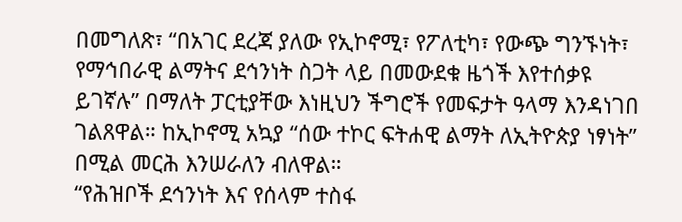በመግለጽ፣ “በአገር ደረጃ ያለው የኢኮኖሚ፣ የፖለቲካ፣ የውጭ ግንኙነት፣ የማኅበራዊ ልማትና ደኅንነት ስጋት ላይ በመውደቁ ዜጎች እየተሰቃዩ ይገኛሉ” በማለት ፓርቲያቸው እነዚህን ችግሮች የመፍታት ዓላማ እንዳነገበ ገልጸዋል። ከኢኮኖሚ አኳያ “ሰው ተኮር ፍትሐዊ ልማት ለኢትዮጵያ ነፃነት” በሚል መርሕ እንሠራለን ብለዋል።
“የሕዝቦች ደኅንነት እና የሰላም ተስፋ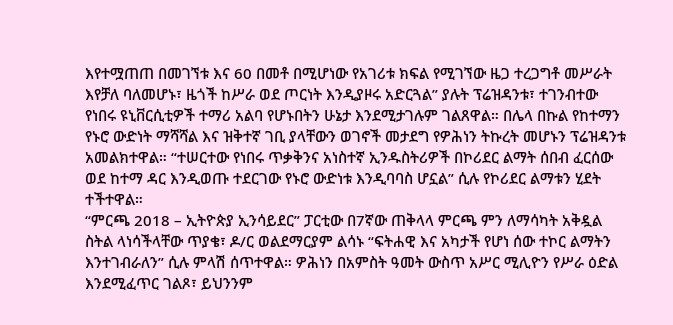እየተሟጠጠ በመገኘቱ እና 60 በመቶ በሚሆነው የአገሪቱ ክፍል የሚገኘው ዜጋ ተረጋግቶ መሥራት እየቻለ ባለመሆኑ፣ ዜጎች ከሥራ ወደ ጦርነት እንዲያዞሩ አድርጓል” ያሉት ፕሬዝዳንቱ፣ ተገንብተው የነበሩ ዩኒቨርሲቲዎች ተማሪ አልባ የሆኑበትን ሁኔታ እንደሚታገሉም ገልጸዋል። በሌላ በኩል የከተማን የኑሮ ውድነት ማሻሻል እና ዝቅተኛ ገቢ ያላቸውን ወገኖች መታደግ የዎሕነን ትኩረት መሆኑን ፕሬዝዳንቱ አመልክተዋል። “ተሠርተው የነበሩ ጥቃቅንና አነስተኛ ኢንዱስትሪዎች በኮሪደር ልማት ሰበብ ፈርሰው ወደ ከተማ ዳር እንዲወጡ ተደርገው የኑሮ ውድነቱ እንዲባባስ ሆኗል” ሲሉ የኮሪደር ልማቱን ሂደት ተችተዋል።
“ምርጫ 2018 – ኢትዮጵያ ኢንሳይደር” ፓርቲው በ7ኛው ጠቅላላ ምርጫ ምን ለማሳካት አቅዷል ስትል ላነሳችላቸው ጥያቄ፣ ዶ/ር ወልደማርያም ልሳኑ “ፍትሐዊ እና አካታች የሆነ ሰው ተኮር ልማትን እንተገብራለን” ሲሉ ምላሽ ሰጥተዋል። ዎሕነን በአምስት ዓመት ውስጥ አሥር ሚሊዮን የሥራ ዕድል እንደሚፈጥር ገልጾ፣ ይህንንም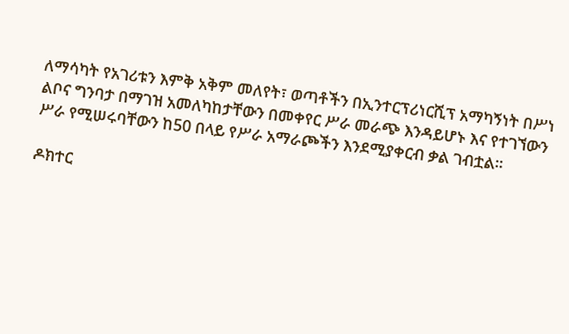ለማሳካት የአገሪቱን እምቅ አቅም መለየት፣ ወጣቶችን በኢንተርፕሪነርሺፕ አማካኝነት በሥነ ልቦና ግንባታ በማገዝ አመለካከታቸውን በመቀየር ሥራ መራጭ እንዳይሆኑ እና የተገኘውን ሥራ የሚሠሩባቸውን ከ50 በላይ የሥራ አማራጮችን እንደሚያቀርብ ቃል ገብቷል።

ዶክተር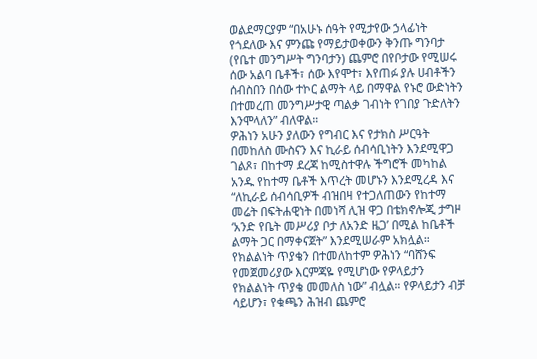ወልደማርያም “በአሁኑ ሰዓት የሚታየው ኃላፊነት የጎደለው እና ምንጩ የማይታወቀውን ቅንጡ ግንባታ (የቤተ መንግሥት ግንባታን) ጨምሮ በየቦታው የሚሠሩ ሰው አልባ ቤቶች፣ ሰው እየሞተ፣ እየጠፉ ያሉ ሀብቶችን ሰብስበን በሰው ተኮር ልማት ላይ በማዋል የኑሮ ውድነትን በተመረጠ መንግሥታዊ ጣልቃ ገብነት የገበያ ጉድለትን እንሞላለን” ብለዋል።
ዎሕነን አሁን ያለውን የግብር እና የታክስ ሥርዓት በመከለስ ሙስናን እና ኪራይ ሰብሳቢነትን እንደሚዋጋ ገልጾ፣ በከተማ ደረጃ ከሚስተዋሉ ችግሮች መካከል አንዱ የከተማ ቤቶች እጥረት መሆኑን እንደሚረዳ እና “ለኪራይ ሰብሳቢዎች ብዝበዛ የተጋለጠውን የከተማ መሬት በፍትሐዊነት በመነሻ ሊዝ ዋጋ በቴክኖሎጂ ታግዞ ‘አንድ የቤት መሥሪያ ቦታ ለአንድ ዜጋ’ በሚል ከቤቶች ልማት ጋር በማቀናጀት” እንደሚሠራም አክሏል። የክልልነት ጥያቄን በተመለከተም ዎሕነን “ባሸንፍ የመጀመሪያው እርምጃዬ የሚሆነው የዎላይታን የክልልነት ጥያቄ መመለስ ነው” ብሏል። የዎላይታን ብቻ ሳይሆን፣ የቁጫን ሕዝብ ጨምሮ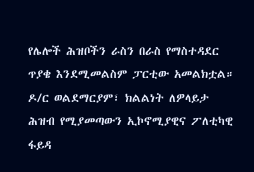የሌሎች ሕዝቦችን ራስን በራስ የማስተዳደር ጥያቄ እንደሚመልስም ፓርቲው አመልክቷል።
ዶ/ር ወልደማርያም፣ ክልልነት ለዎላይታ ሕዝብ የሚያመጣውን ኢኮኖሚያዊና ፖለቲካዊ ፋይዳ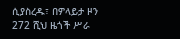ሲያስረዱ፣ በዎላይታ ዞን 272 ሺህ ዜጎች ሥራ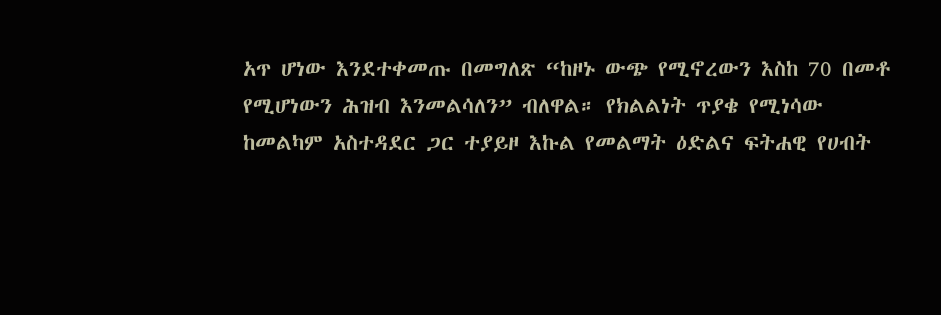አጥ ሆነው እንደተቀመጡ በመግለጽ “ከዞኑ ውጭ የሚኖረውን እስከ 70 በመቶ የሚሆነውን ሕዝብ እንመልሳለን” ብለዋል። የክልልነት ጥያቄ የሚነሳው ከመልካም አስተዳደር ጋር ተያይዞ እኩል የመልማት ዕድልና ፍትሐዊ የሀብት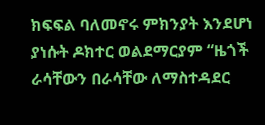ክፍፍል ባለመኖሩ ምክንያት እንደሆነ ያነሱት ዶክተር ወልደማርያም “ዜጎች ራሳቸውን በራሳቸው ለማስተዳደር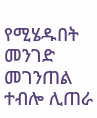የሚሄዱበት መንገድ መገንጠል ተብሎ ሊጠራ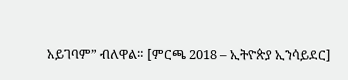አይገባም” ብለዋል። [ምርጫ 2018 – ኢትዮጵያ ኢንሳይደር]